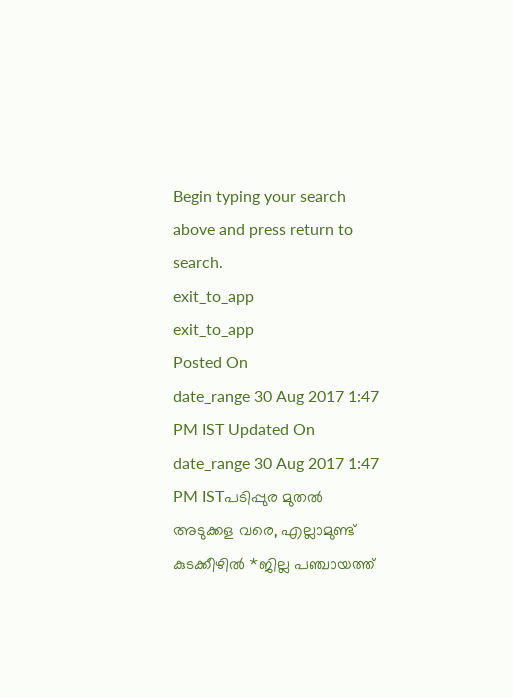Begin typing your search above and press return to search.
exit_to_app
exit_to_app
Posted On
date_range 30 Aug 2017 1:47 PM IST Updated On
date_range 30 Aug 2017 1:47 PM ISTപടിപ്പുര മുതൽ അടുക്കള വരെ, എല്ലാമുണ്ട് കുടക്കീഴിൽ *ജില്ല പഞ്ചായത്ത്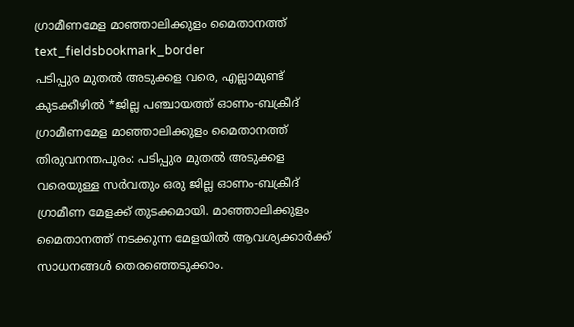ഗ്രാമീണമേള മാഞ്ഞാലിക്കുളം മൈതാനത്ത്
text_fieldsbookmark_border
പടിപ്പുര മുതൽ അടുക്കള വരെ, എല്ലാമുണ്ട് കുടക്കീഴിൽ *ജില്ല പഞ്ചായത്ത് ഓണം-ബക്രീദ് ഗ്രാമീണമേള മാഞ്ഞാലിക്കുളം മൈതാനത്ത് തിരുവനന്തപുരം: പടിപ്പുര മുതൽ അടുക്കള വരെയുള്ള സർവതും ഒരു ജില്ല ഓണം-ബക്രീദ് ഗ്രാമീണ മേളക്ക് തുടക്കമായി. മാഞ്ഞാലിക്കുളം മൈതാനത്ത് നടക്കുന്ന മേളയിൽ ആവശ്യക്കാർക്ക് സാധനങ്ങൾ തെരഞ്ഞെടുക്കാം.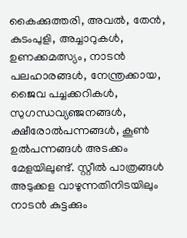കൈക്കുത്തരി, അവൽ, തേൻ, കുടംപുളി, അച്ചാറുകൾ, ഉണക്കമത്സ്യം, നാടൻ പലഹാരങ്ങൾ, നേന്ത്രക്കായ, ജൈവ പച്ചക്കറികൾ, സുഗന്ധവ്യഞ്ജനങ്ങൾ, ക്ഷീരോൽപന്നങ്ങൾ, കൂൺ ഉൽപന്നങ്ങൾ അടക്കം മേളയിലുണ്ട്. സ്റ്റീൽ പാത്രങ്ങൾ അടുക്കള വാഴുന്നതിനിടയിലും നാടൻ കുട്ടക്കും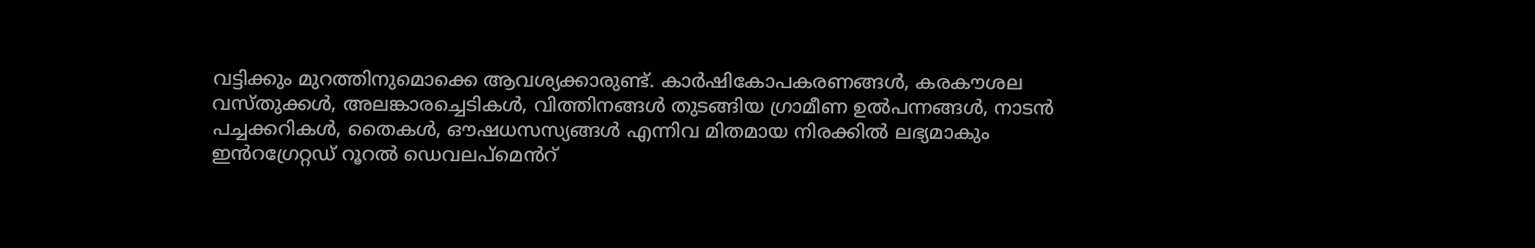വട്ടിക്കും മുറത്തിനുമൊക്കെ ആവശ്യക്കാരുണ്ട്. കാർഷികോപകരണങ്ങൾ, കരകൗശല വസ്തുക്കൾ, അലങ്കാരച്ചെടികൾ, വിത്തിനങ്ങൾ തുടങ്ങിയ ഗ്രാമീണ ഉൽപന്നങ്ങൾ, നാടൻ പച്ചക്കറികൾ, തൈകൾ, ഔഷധസസ്യങ്ങൾ എന്നിവ മിതമായ നിരക്കിൽ ലഭ്യമാകും ഇൻറഗ്രേറ്റഡ് റൂറൽ ഡെവലപ്മെൻറ്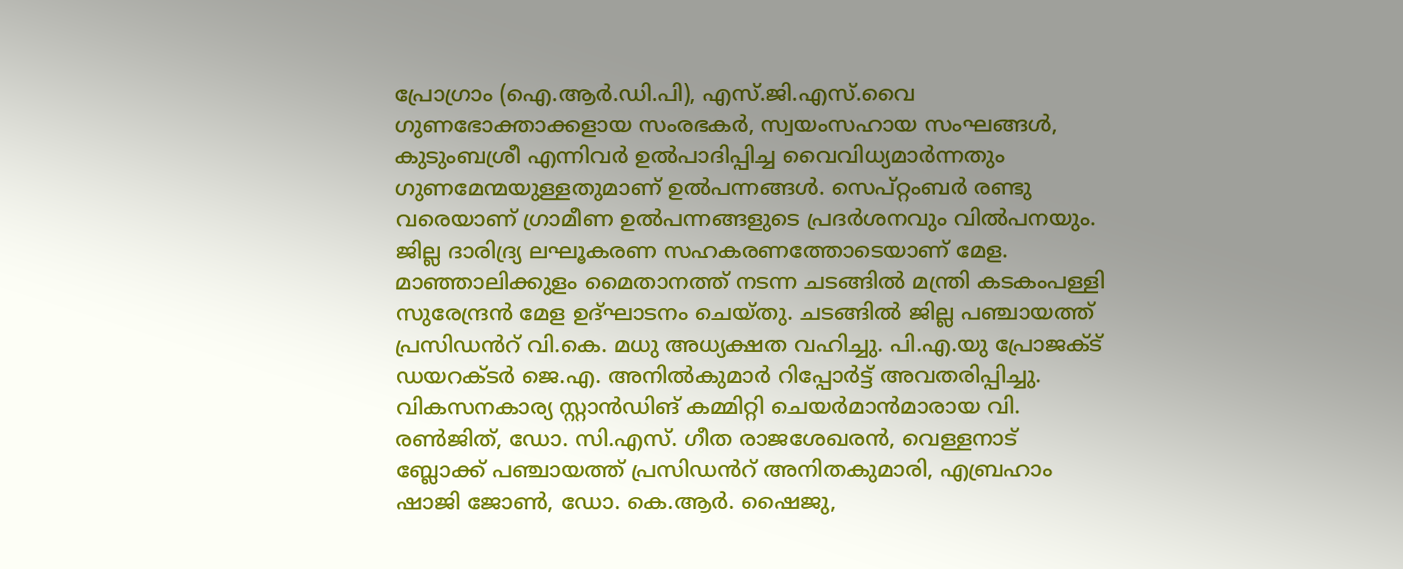പ്രോഗ്രാം (ഐ.ആർ.ഡി.പി), എസ്.ജി.എസ്.വൈ ഗുണഭോക്താക്കളായ സംരഭകർ, സ്വയംസഹായ സംഘങ്ങൾ, കുടുംബശ്രീ എന്നിവർ ഉൽപാദിപ്പിച്ച വൈവിധ്യമാർന്നതും ഗുണമേന്മയുള്ളതുമാണ് ഉൽപന്നങ്ങൾ. സെപ്റ്റംബർ രണ്ടു വരെയാണ് ഗ്രാമീണ ഉൽപന്നങ്ങളുടെ പ്രദർശനവും വിൽപനയും. ജില്ല ദാരിദ്ര്യ ലഘൂകരണ സഹകരണത്തോടെയാണ് മേള. മാഞ്ഞാലിക്കുളം മൈതാനത്ത് നടന്ന ചടങ്ങിൽ മന്ത്രി കടകംപള്ളി സുരേന്ദ്രൻ മേള ഉദ്ഘാടനം ചെയ്തു. ചടങ്ങിൽ ജില്ല പഞ്ചായത്ത് പ്രസിഡൻറ് വി.കെ. മധു അധ്യക്ഷത വഹിച്ചു. പി.എ.യു പ്രോജക്ട് ഡയറക്ടർ ജെ.എ. അനിൽകുമാർ റിപ്പോർട്ട് അവതരിപ്പിച്ചു. വികസനകാര്യ സ്റ്റാൻഡിങ് കമ്മിറ്റി ചെയർമാൻമാരായ വി. രൺജിത്, ഡോ. സി.എസ്. ഗീത രാജശേഖരൻ, വെള്ളനാട് ബ്ലോക്ക് പഞ്ചായത്ത് പ്രസിഡൻറ് അനിതകുമാരി, എബ്രഹാം ഷാജി ജോൺ, ഡോ. കെ.ആർ. ഷൈജു,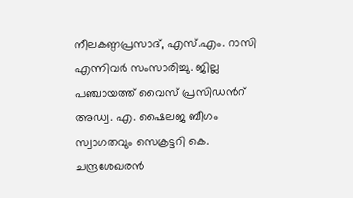നീലകണ്ഠപ്രസാദ്, എസ്.എം. റാസി എന്നിവർ സംസാരിച്ചു. ജില്ല പഞ്ചായത്ത് വൈസ് പ്രസിഡൻറ് അഡ്വ. എ. ഷൈലജ ബീഗം സ്വാഗതവും സെക്രട്ടറി കെ. ചന്ദ്രശേഖരൻ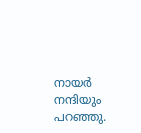നായർ നന്ദിയും പറഞ്ഞു.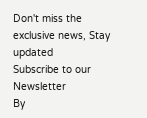Don't miss the exclusive news, Stay updated
Subscribe to our Newsletter
By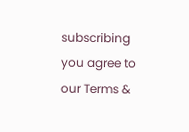subscribing you agree to our Terms &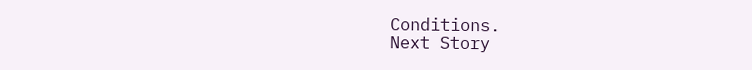Conditions.
Next Story